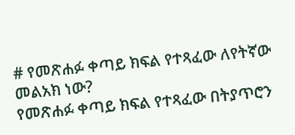# የመጽሐፉ ቀጣይ ክፍል የተጻፈው ለየትኛው መልአክ ነው?
የመጽሐፉ ቀጣይ ክፍል የተጻፈው በትያጥሮን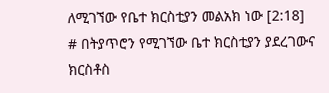ለሚገኘው የቤተ ክርስቲያን መልአክ ነው [2:18]
# በትያጥሮን የሚገኘው ቤተ ክርስቲያን ያደረገውና ክርስቶስ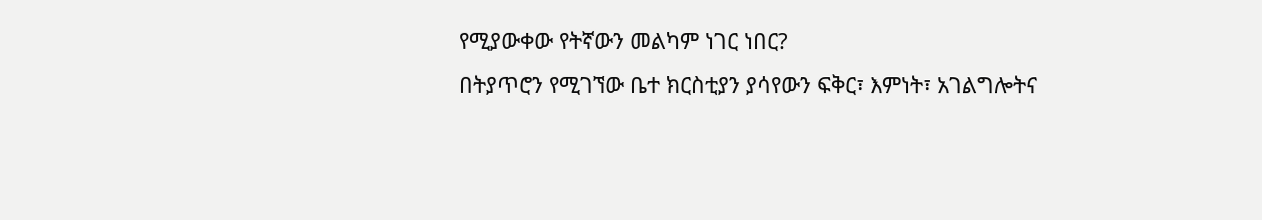የሚያውቀው የትኛውን መልካም ነገር ነበር?
በትያጥሮን የሚገኘው ቤተ ክርስቲያን ያሳየውን ፍቅር፣ እምነት፣ አገልግሎትና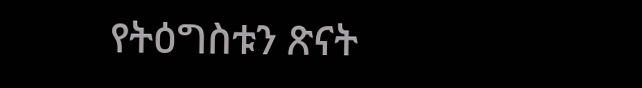የትዕግስቱን ጽናት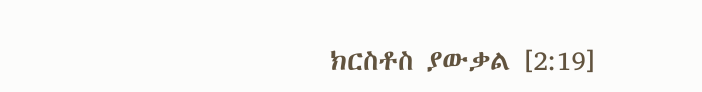ክርስቶስ ያውቃል [2:19]